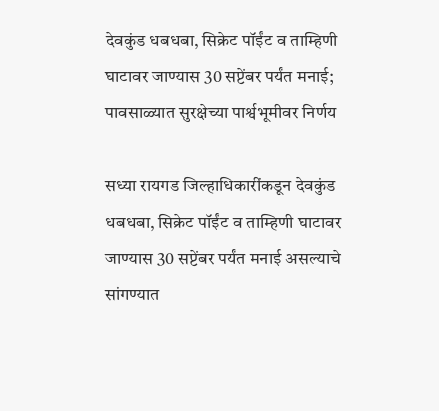देवकुंड धबधबा, सिक्रेट पॉईंट व ताम्हिणी घाटावर जाण्यास 30 सप्टेंबर पर्यंत मनाई; पावसाळ्यात सुरक्षेच्या पार्श्वभूमीवर निर्णय

सध्या रायगड जिल्हाधिकारींकडून देवकुंड धबधबा, सिक्रेट पॉईंट व ताम्हिणी घाटावर जाण्यास 30 सप्टेंबर पर्यंत मनाई असल्याचे सांगण्यात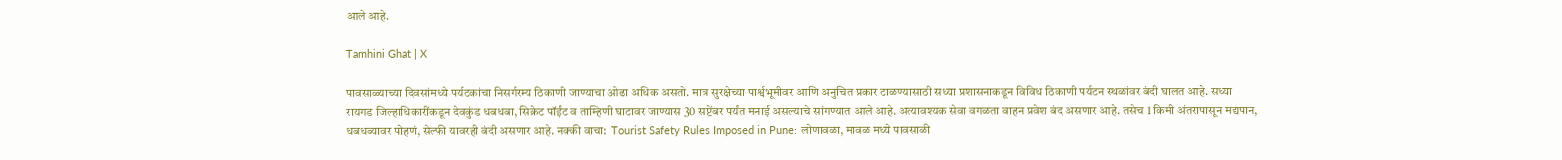आले आहे.

Tamhini Ghat | X

पावसाळ्याच्या दिवसांमध्ये पर्यटकांचा निसर्गरम्य ठिकाणी जाण्याचा ओढा अधिक असतो. मात्र सुरक्षेच्या पार्श्वभूमीवर आणि अनुचित प्रकार टाळण्यासाठी सध्या प्रशासनाकडून विविध ठिकाणी पर्यटन स्थळांवर बंदी घालत आहे. सध्या रायगड जिल्हाधिकारींकडून देवकुंड धबधबा, सिक्रेट पॉईंट व ताम्हिणी घाटावर जाण्यास 30 सप्टेंबर पर्यंत मनाई असल्याचे सांगण्यात आले आहे. अत्यावश्यक सेवा वगळता वाहन प्रवेश बंद असणार आहे. तसेच 1 किमी अंतरापासून मद्यपान, धबधब्यावर पोहणं, सेल्फी यावरही बंदी असणार आहे. नक्की वाचा:  Tourist Safety Rules Imposed in Pune: लोणावळा, मावळ मध्ये पावसाळी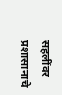सहलींवर प्रशासानाचे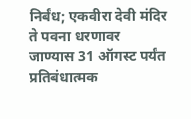निर्बंध; एकवीरा देवी मंदिर ते पवना धरणावर जाण्यास 31 ऑगस्ट पर्यंत प्रतिबंधात्मक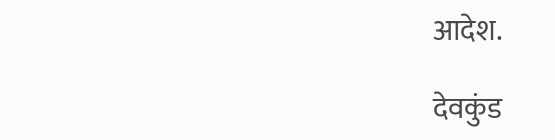आदेश.

देवकुंड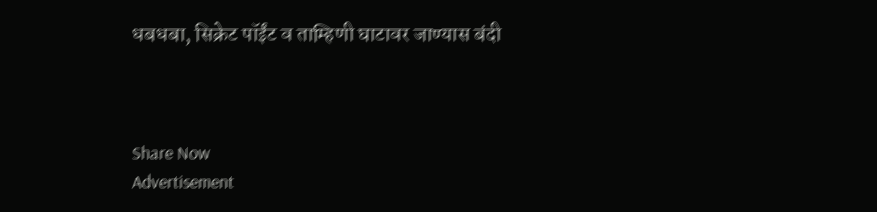धबधबा, सिक्रेट पॉईंट व ताम्हिणी घाटावर जाण्यास बंदी



Share Now
Advertisement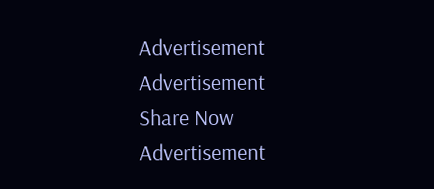Advertisement
Advertisement
Share Now
Advertisement